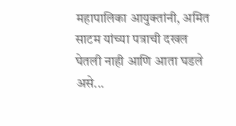महापालिका आयुक्तांनी, अमित साटम यांच्या पत्राची दखल घेतली नाही आणि आता घडले असे...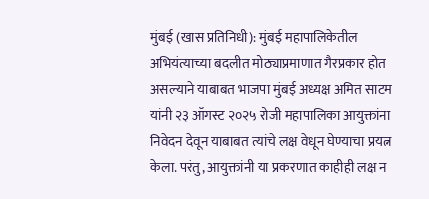मुंबई (खास प्रतिनिधी): मुंबई महापालिकेतील अभियंत्याच्या बदलीत मोठ्याप्रमाणात गैरप्रकार होत असल्याने याबाबत भाजपा मुंबई अध्यक्ष अमित साटम यांनी २३ ऑगस्ट २०२५ रोजी महापालिका आयुक्तांना निवेदन देवून याबाबत त्यांचे लक्ष वेधून घेण्याचा प्रयत्न केला. परंतु, आयुक्तांनी या प्रकरणात काहीही लक्ष न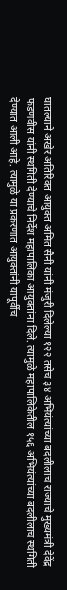घातल्याने अखेर अतिरिक्त आयुक्त अमित सैनी यांनी मंजुरी दिलेल्या १२२ तसेच ३४ अभियंत्यांच्या बदलीलाच राज्याचे मुख्यमंत्री देवेंद्र फडणवीस यांनी स्थगिती देण्याचे निर्देश महापालिका आयुक्तांना दिले. त्यामुळे महापालिकेतील १५६ अभियंत्यांच्या बदलीलाच स्थगिती देण्यात आली आहे. त्यामुळे या प्रकरणात आयुक्तांनी यापूर्वीच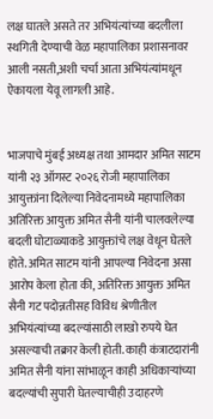लक्ष घातले असते तर अभियंत्यांच्या बदलीला स्थगिती देण्याची वेळ महापालिका प्रशासनावर आली नसती,अशी चर्चा आता अभियंत्यांमधून ऐकायला येवू लागली आहे.


भाजपाचे मुंबई अध्यक्ष तथा आमदार अमित साटम यांनी २३ ऑगस्ट २०२६ रोजी महापालिका आयुक्तांना दिलेल्या निवेदनामध्ये महापालिका अतिरिक्त आयुक्त अमित सैनी यांनी चालवलेल्या बदली घोटाळ्याकडे आयुक्तांचे लक्ष वेधून घेतले होते. अमित साटम यांनी आपल्या निवेदना असा आरोप केला होता की, अतिरिक्त आयुक्त अमित सैनी गट पदोन्नतीसह विविध श्रेणीतील अभियंत्यांच्या बदल्यांसाठी लाखो रुपये घेत असल्याची तक्रार केली होती. काही कंत्राटदारांनी अमित सैनी यांना सांभाळून काही अधिकाऱ्यांच्या बदल्यांची सुपारी घेतल्याचीही उदाहरणे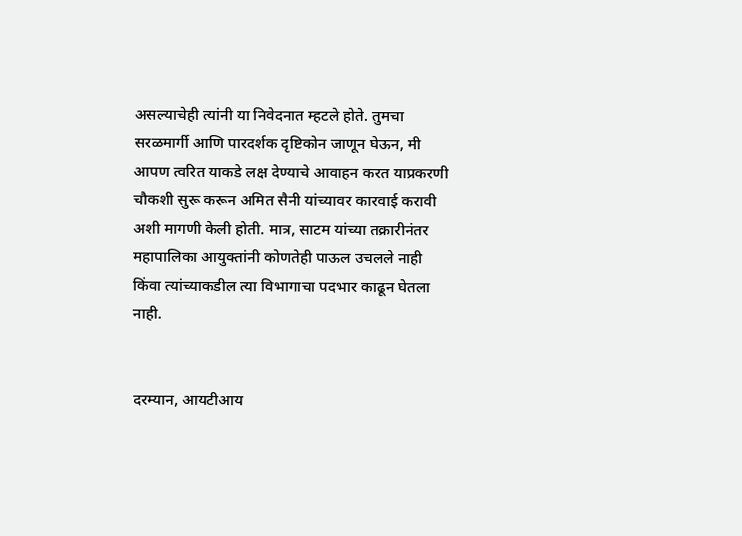असल्याचेही त्यांनी या निवेदनात म्हटले होते. तुमचा सरळमार्गी आणि पारदर्शक दृष्टिकोन जाणून घेऊन, मी आपण त्वरित याकडे लक्ष देण्याचे आवाहन करत याप्रकरणी चौकशी सुरू करून अमित सैनी यांच्यावर कारवाई करावी अशी मागणी केली होती. मात्र, साटम यांच्या तक्रारीनंतर महापालिका आयुक्तांनी कोणतेही पाऊल उचलले नाही किंवा त्यांच्याकडील त्या विभागाचा पदभार काढून घेतला नाही.


दरम्यान, आयटीआय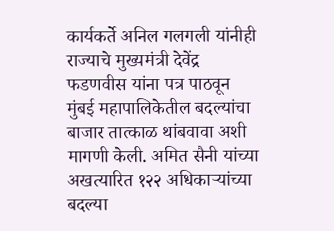कार्यकर्ते अनिल गलगली यांनीही राज्याचे मुख्यमंत्री देवेंद्र फडणवीस यांना पत्र पाठवून मुंबई महापालिकेतील बदल्यांचा बाजार तात्काळ थांबवावा अशी मागणी केली. अमित सैनी यांच्या अखत्यारित १२२ अधिकाऱ्यांच्या बदल्या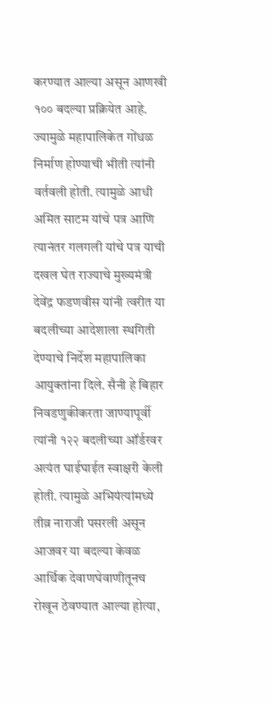करण्यात आल्या असून आणखी १०० बदल्या प्रक्रियेत आहे. ज्यामुळे महापालिकेत गोंधळ निर्माण होण्याची भीती त्यांनी वर्तवली होती. त्यामुळे आधी अमित साटम यांचे पत्र आणि त्यानंतर गलगली यांचे पत्र याची दखल घेत राज्याचे मुख्यमंत्री देवेंद्र फडणवीस यांनी त्वरीत या बदलीच्या आदेशाला स्थगिती देण्याचे निर्देश महापालिका आयुक्तांना दिले. सैनी हे बिहार निवडणुकीकरता जाण्यापूर्वी त्यांनी १२२ बदलीच्या ऑर्डरवर अत्यंत घाईघाईत स्वाक्षरी केली होती. त्यामुळे अभियंत्यांमध्ये तीव्र नाराजी पसरली असून आजवर या बदल्या केवळ आर्थिक देवाणघेवाणीतूनच रोखून ठेवण्यात आल्या होत्या,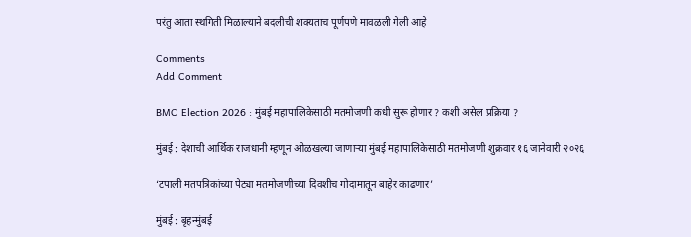परंतु आता स्थगिती मिळाल्याने बदलीची शक्यताच पूर्णपणे मावळली गेली आहे

Comments
Add Comment

BMC Election 2026 : मुंबई महापालिकेसाठी मतमोजणी कधी सुरू होणार ? कशी असेल प्रक्रिया ?

मुंबई : देशाची आर्थिक राजधानी म्हणून ओळखल्या जाणाऱ्या मुंबई महापालिकेसाठी मतमोजणी शुक्रवार १६ जानेवारी २०२६

‘टपाली मतपत्रिकांच्या पेट्या मतमोजणीच्या दिवशीच गोदामातून बाहेर काढणार’

मुंबई : बृहन्मुंबई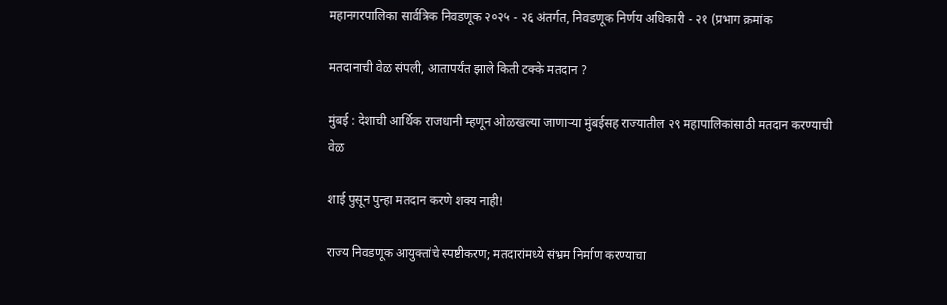महानगरपालिका सार्वत्रिक निवडणूक २०२५ - २६ अंतर्गत, निवडणूक निर्णय अधिकारी - २१ (प्रभाग क्रमांक

मतदानाची वेळ संपली, आतापर्यंत झाले किती टक्के मतदान ?

मुंबई : देशाची आर्थिक राजधानी म्हणून ओळखल्या जाणाऱ्या मुंबईसह राज्यातील २९ महापालिकांसाठी मतदान करण्याची वेळ

शाई पुसून पुन्हा मतदान करणे शक्य नाही!

राज्य निवडणूक आयुक्तांचे स्पष्टीकरण; मतदारांमध्ये संभ्रम निर्माण करण्याचा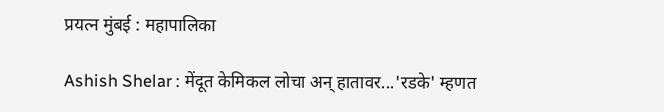प्रयत्न मुंबई : महापालिका

Ashish Shelar : मेंदूत केमिकल लोचा अन् हातावर...'रडके' म्हणत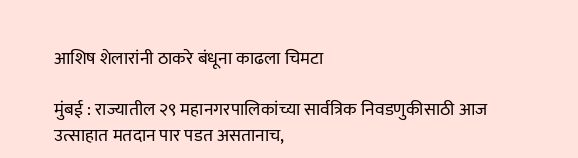आशिष शेलारांनी ठाकरे बंधूना काढला चिमटा

मुंबई : राज्यातील २९ महानगरपालिकांच्या सार्वत्रिक निवडणुकीसाठी आज उत्साहात मतदान पार पडत असतानाच,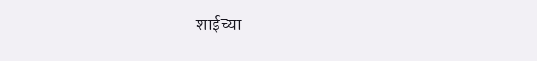शाईच्या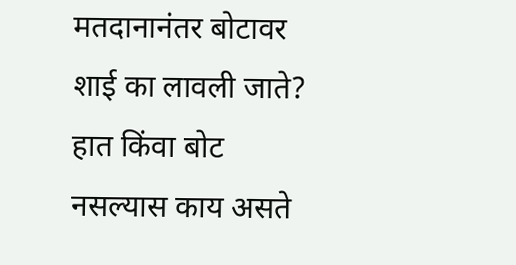मतदानानंतर बोटावर शाई का लावली जाते? हात किंवा बोट नसल्यास काय असते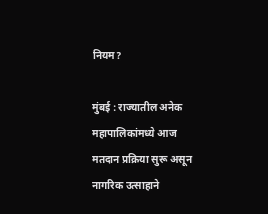नियम?

मुंबई : राज्यातील अनेक महापालिकांमध्ये आज मतदान प्रक्रिया सुरू असून नागरिक उत्साहाने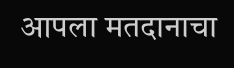आपला मतदानाचा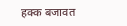हक्क बजावत